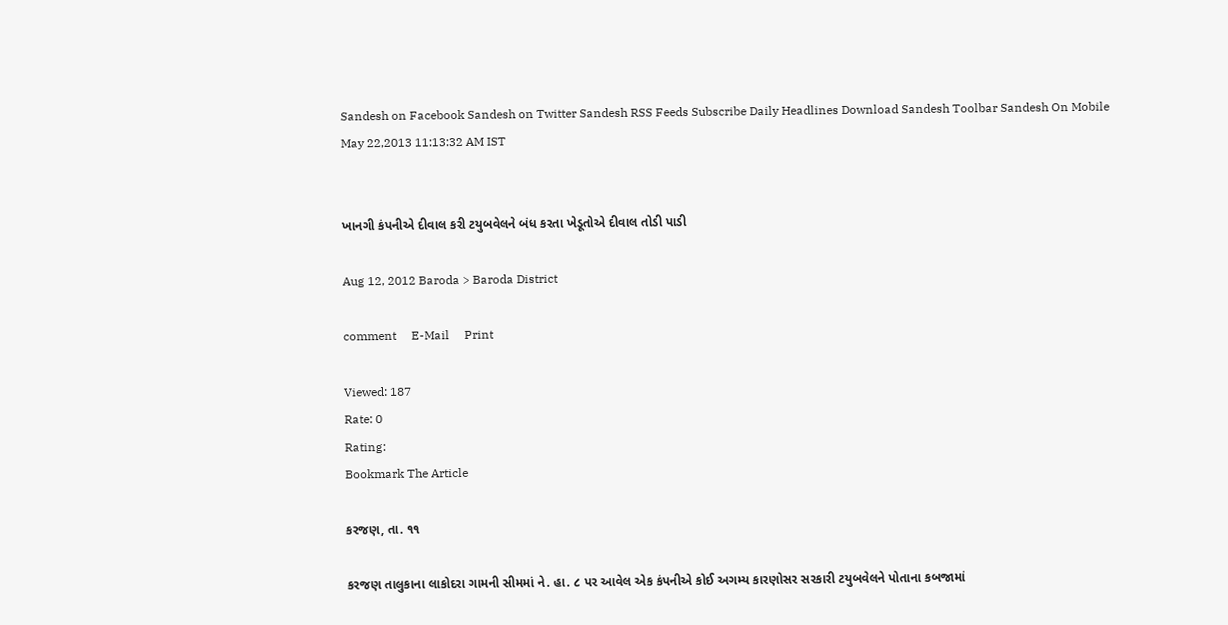Sandesh on Facebook Sandesh on Twitter Sandesh RSS Feeds Subscribe Daily Headlines Download Sandesh Toolbar Sandesh On Mobile
May 22,2013 11:13:32 AM IST


ખાનગી કંપનીએ દીવાલ કરી ટયુબવેલને બંધ કરતા ખેડૂતોએ દીવાલ તોડી પાડી

Aug 12, 2012 Baroda > Baroda District

comment     E-Mail     Print

Viewed: 187
Rate: 0
Rating:
Bookmark The Article

કરજણ, તા. ૧૧

કરજણ તાલુકાના લાકોદરા ગામની સીમમાં ને. હા. ૮ પર આવેલ એક કંપનીએ કોઈ અગમ્ય કારણોસર સરકારી ટયુબવેલને પોતાના કબજામાં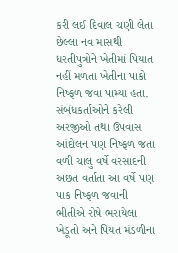કરી લઈ દિવાલ ચણી લેતા છેલ્લા નવ માસથી ધરતીપુત્રોને ખેતીમાં પિયાત નહીં મળતા ખેતીના પાકો નિષ્ફળ જવા પામ્યા હતા. સંબંધકર્તાઓને કરેલી અરજીઓ તથા ઉપવાસ આંદોલન પણ નિષ્ફળ જતા વળી ચાલુ વર્ષે વરસાદની અછત વર્તાતા આ વર્ષે પણ પાક નિષ્ફળ જવાની ભીતીએ રોષે ભરાયેલા ખેડૂતો અને પિયત મંડળીના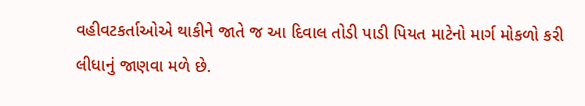વહીવટકર્તાઓએ થાકીને જાતે જ આ દિવાલ તોડી પાડી પિયત માટેનો માર્ગ મોકળો કરી લીધાનું જાણવા મળે છે.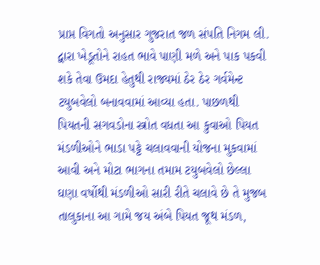પ્રાપ્ત વિગતો અનુસાર ગુજરાત જળ સંપતિ નિગમ લી. દ્વારા ખેડૂતોને રાહત ભાવે પાણી મળે અને પાક પકવી શકે તેવા ઉમદા હેતુથી રાજ્યમાં ઠેર ઠેર ગર્વમેન્ટ ટયુબવેલો બનાવવામાં આવ્યા હતા. પાછળથી પિયતની સગવડોના સ્ત્રોત વધતા આ કુવાઓ પિયત મંડળીઓને ભાડા પટ્ટે ચલાવવાની યોજના મુકવામાં આવી અને મોટા ભાગના તમામ ટયુબવેલો છેલ્લા ઘણા વર્ષોથી મંડળીઓ સારી રીતે ચલાવે છે તે મુજબ તાલુકાના આ ગામે જય અંબે પિયત જૂથ મંડળ,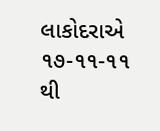લાકોદરાએ ૧૭-૧૧-૧૧ થી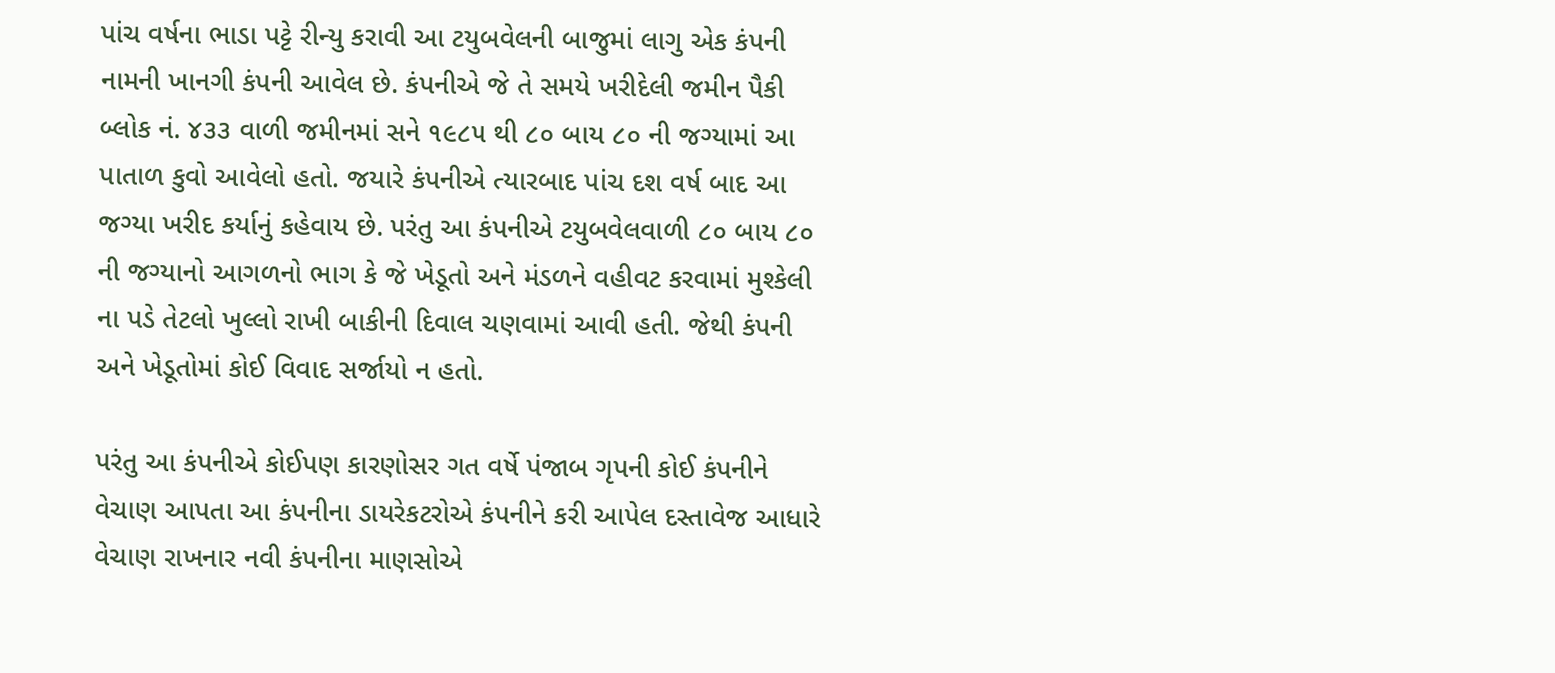પાંચ વર્ષના ભાડા પટ્ટે રીન્યુ કરાવી આ ટયુબવેલની બાજુમાં લાગુ એક કંપની નામની ખાનગી કંપની આવેલ છે. કંપનીએ જે તે સમયે ખરીદેલી જમીન પૈકી બ્લોક નં. ૪૩૩ વાળી જમીનમાં સને ૧૯૮૫ થી ૮૦ બાય ૮૦ ની જગ્યામાં આ પાતાળ કુવો આવેલો હતો. જયારે કંપનીએ ત્યારબાદ પાંચ દશ વર્ષ બાદ આ જગ્યા ખરીદ કર્યાનું કહેવાય છે. પરંતુ આ કંપનીએ ટયુબવેલવાળી ૮૦ બાય ૮૦ ની જગ્યાનો આગળનો ભાગ કે જે ખેડૂતો અને મંડળને વહીવટ કરવામાં મુશ્કેલી ના પડે તેટલો ખુલ્લો રાખી બાકીની દિવાલ ચણવામાં આવી હતી. જેથી કંપની અને ખેડૂતોમાં કોઈ વિવાદ સર્જાયો ન હતો.

પરંતુ આ કંપનીએ કોઈપણ કારણોસર ગત વર્ષે પંજાબ ગૃપની કોઈ કંપનીને વેચાણ આપતા આ કંપનીના ડાયરેકટરોએ કંપનીને કરી આપેલ દસ્તાવેજ આધારે વેચાણ રાખનાર નવી કંપનીના માણસોએ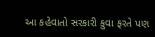આ કહેવાતો સરકારી કુવા ફરતે પણ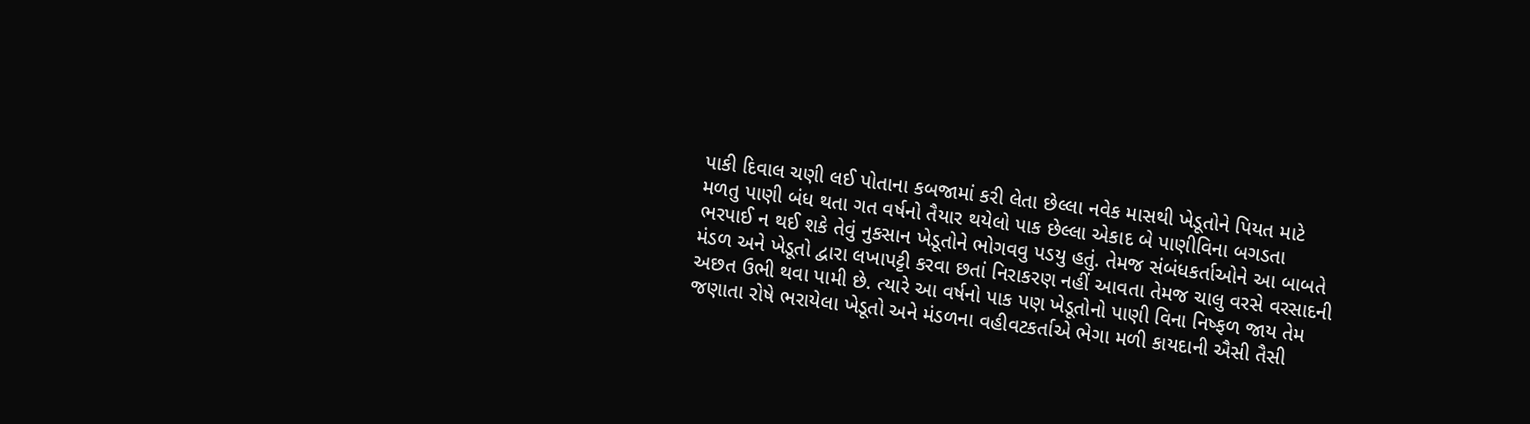પાકી દિવાલ ચણી લઈ પોતાના કબજામાં કરી લેતા છેલ્લા નવેક માસથી ખેડૂતોને પિયત માટે મળતુ પાણી બંધ થતા ગત વર્ષનો તૈયાર થયેલો પાક છેલ્લા એકાદ બે પાણીવિના બગડતા ભરપાઈ ન થઈ શકે તેવું નુકસાન ખેડૂતોને ભોગવવુ પડયુ હતું. તેમજ સંબંધકર્તાઓને આ બાબતે મંડળ અને ખેડૂતો દ્વારા લખાપટ્ટી કરવા છતાં નિરાકરણ નહીં આવતા તેમજ ચાલુ વરસે વરસાદની અછત ઉભી થવા પામી છે. ત્યારે આ વર્ષનો પાક પણ ખેડૂતોનો પાણી વિના નિષ્ફળ જાય તેમ જણાતા રોષે ભરાયેલા ખેડૂતો અને મંડળના વહીવટકર્તાએ ભેગા મળી કાયદાની ઐસી તૈસી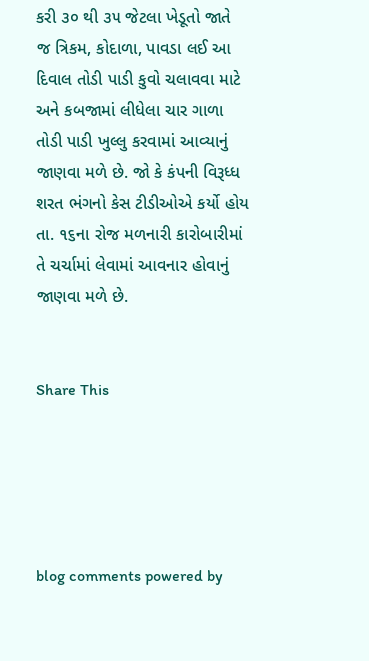કરી ૩૦ થી ૩૫ જેટલા ખેડૂતો જાતે જ ત્રિકમ, કોદાળા, પાવડા લઈ આ દિવાલ તોડી પાડી કુવો ચલાવવા માટે અને કબજામાં લીધેલા ચાર ગાળા તોડી પાડી ખુલ્લુ કરવામાં આવ્યાનું જાણવા મળે છે. જો કે કંપની વિરૂધ્ધ શરત ભંગનો કેસ ટીડીઓએ કર્યો હોય તા. ૧૬ના રોજ મળનારી કારોબારીમાં તે ચર્ચામાં લેવામાં આવનાર હોવાનું જાણવા મળે છે.


Share This





blog comments powered by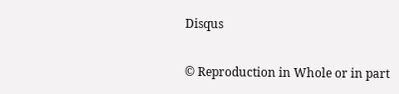Disqus


© Reproduction in Whole or in part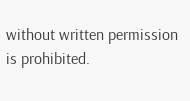without written permission is prohibited.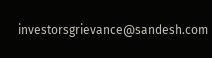investorsgrievance@sandesh.com